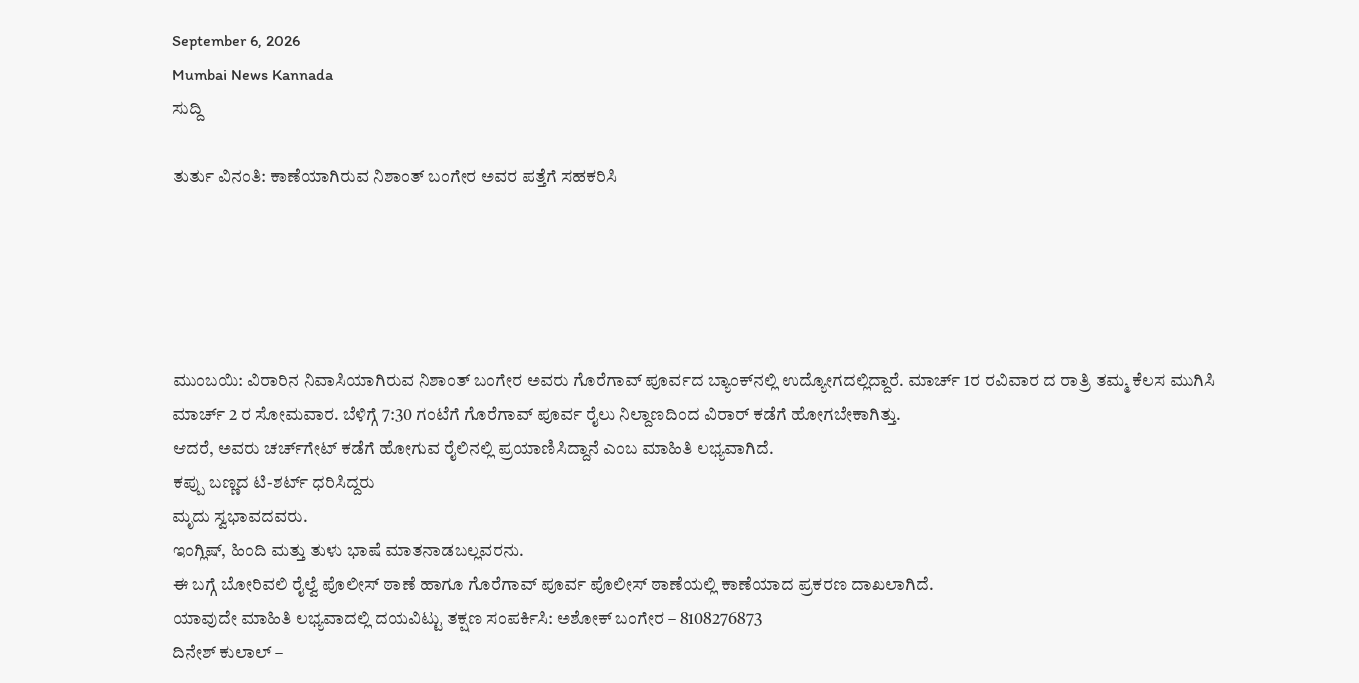September 6, 2026
Mumbai News Kannada
ಸುದ್ದಿ

ತುರ್ತು ವಿನಂತಿ: ಕಾಣೆಯಾಗಿರುವ ನಿಶಾಂತ್ ಬಂಗೇರ ಅವರ ಪತ್ತೆಗೆ ಸಹಕರಿಸಿ





ಮುಂಬಯಿ: ವಿರಾರಿನ ನಿವಾಸಿಯಾಗಿರುವ ನಿಶಾಂತ್ ಬಂಗೇರ ಅವರು ಗೊರೆಗಾವ್ ಪೂರ್ವದ ಬ್ಯಾಂಕ್‌ನಲ್ಲಿ ಉದ್ಯೋಗದಲ್ಲಿದ್ದಾರೆ. ಮಾರ್ಚ್ 1ರ ರವಿವಾರ ದ ರಾತ್ರಿ ತಮ್ಮ ಕೆಲಸ ಮುಗಿಸಿ ಮಾರ್ಚ್ 2 ರ ಸೋಮವಾರ. ಬೆಳಿಗ್ಗೆ 7:30 ಗಂಟೆಗೆ ಗೊರೆಗಾವ್ ಪೂರ್ವ ರೈಲು ನಿಲ್ದಾಣದಿಂದ ವಿರಾರ್ ಕಡೆಗೆ ಹೋಗಬೇಕಾಗಿತ್ತು.
ಆದರೆ, ಅವರು ಚರ್ಚ್‌ಗೇಟ್ ಕಡೆಗೆ ಹೋಗುವ ರೈಲಿನಲ್ಲಿ ಪ್ರಯಾಣಿಸಿದ್ದಾನೆ ಎಂಬ ಮಾಹಿತಿ ಲಭ್ಯವಾಗಿದೆ.
ಕಪ್ಪು ಬಣ್ಣದ ಟಿ-ಶರ್ಟ್ ಧರಿಸಿದ್ದರು
ಮೃದು ಸ್ವಭಾವದವರು.
ಇಂಗ್ಲಿಷ್, ಹಿಂದಿ ಮತ್ತು ತುಳು ಭಾಷೆ ಮಾತನಾಡಬಲ್ಲವರನು.
ಈ ಬಗ್ಗೆ ಬೋರಿವಲಿ ರೈಲ್ವೆ ಪೊಲೀಸ್ ಠಾಣೆ ಹಾಗೂ ಗೊರೆಗಾವ್ ಪೂರ್ವ ಪೊಲೀಸ್ ಠಾಣೆಯಲ್ಲಿ ಕಾಣೆಯಾದ ಪ್ರಕರಣ ದಾಖಲಾಗಿದೆ.
ಯಾವುದೇ ಮಾಹಿತಿ ಲಭ್ಯವಾದಲ್ಲಿ ದಯವಿಟ್ಟು ತಕ್ಷಣ ಸಂಪರ್ಕಿಸಿ: ಅಶೋಕ್ ಬಂಗೇರ – 8108276873
ದಿನೇಶ್ ಕುಲಾಲ್ –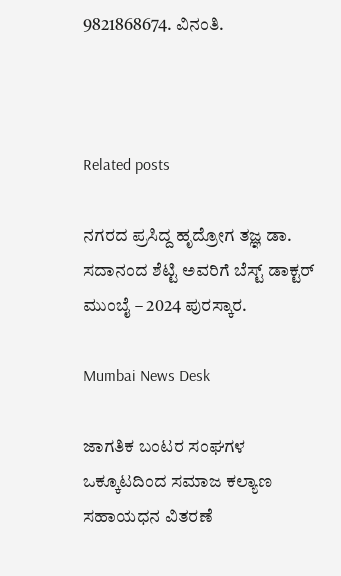9821868674. ವಿನಂತಿ.



Related posts

ನಗರದ ಪ್ರಸಿದ್ದ ಹೃದ್ರೋಗ ತಜ್ಞ ಡಾ. ಸದಾನಂದ ಶೆಟ್ಟಿ ಅವರಿಗೆ ಬೆಸ್ಟ್ ಡಾಕ್ಟರ್ ಮುಂಬೈ – 2024 ಪುರಸ್ಕಾರ.

Mumbai News Desk

ಜಾಗತಿಕ ಬಂಟರ ಸಂಘಗಳ ಒಕ್ಕೂಟದಿಂದ ಸಮಾಜ ಕಲ್ಯಾಣ ಸಹಾಯಧನ ವಿತರಣೆ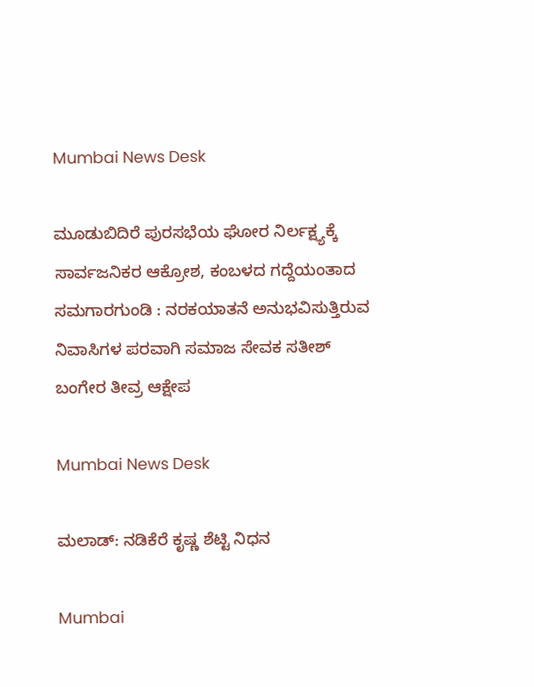Mumbai News Desk

ಮೂಡುಬಿದಿರೆ ಪುರಸಭೆಯ ಘೋರ ನಿರ್ಲಕ್ಷ್ಯಕ್ಕೆ ಸಾರ್ವಜನಿಕರ ಆಕ್ರೋಶ, ಕಂಬಳದ ಗದ್ದೆಯಂತಾದ ಸಮಗಾರಗುಂಡಿ : ನರಕಯಾತನೆ ಅನುಭವಿಸುತ್ತಿರುವ ನಿವಾಸಿಗಳ ಪರವಾಗಿ ಸಮಾಜ ಸೇವಕ ಸತೀಶ್ ಬಂಗೇರ ತೀವ್ರ ಆಕ್ಷೇಪ

Mumbai News Desk

ಮಲಾಡ್: ನಡಿಕೆರೆ ಕೃಷ್ಣ ಶೆಟ್ಟಿ ನಿಧನ

Mumbai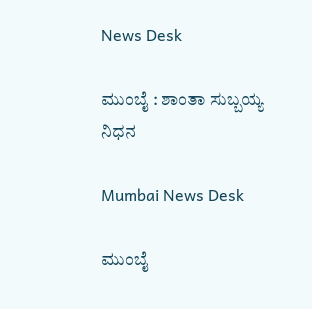News Desk

ಮುಂಬೈ : ಶಾಂತಾ ಸುಬ್ಬಯ್ಯ ನಿಧನ

Mumbai News Desk

ಮುಂಬೈ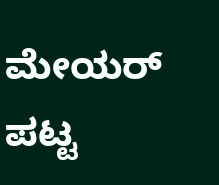ಮೇಯರ್ ಪಟ್ಟ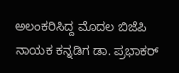ಅಲಂಕರಿಸಿದ್ದ ಮೊದಲ ಬಿಜೆಪಿ ನಾಯಕ ಕನ್ನಡಿಗ ಡಾ. ಪ್ರಭಾಕರ್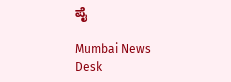ಪೈ

Mumbai News Desk